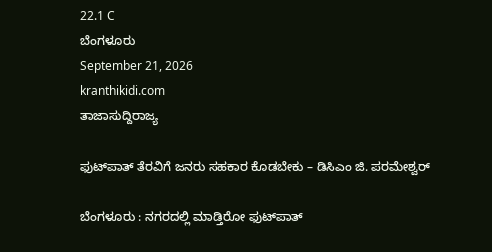22.1 C
ಬೆಂಗಳೂರು
September 21, 2026
kranthikidi.com
ತಾಜಾಸುದ್ದಿರಾಜ್ಯ

ಫುಟ್‌ಪಾತ್ ತೆರವಿಗೆ ಜನರು ಸಹಕಾರ ಕೊಡಬೇಕು – ಡಿಸಿಎಂ ಜಿ. ಪರಮೇಶ್ವರ್‌

ಬೆಂಗಳೂರು : ನಗರದಲ್ಲಿ ಮಾಡ್ತಿರೋ ಫುಟ್‌ಪಾತ್‌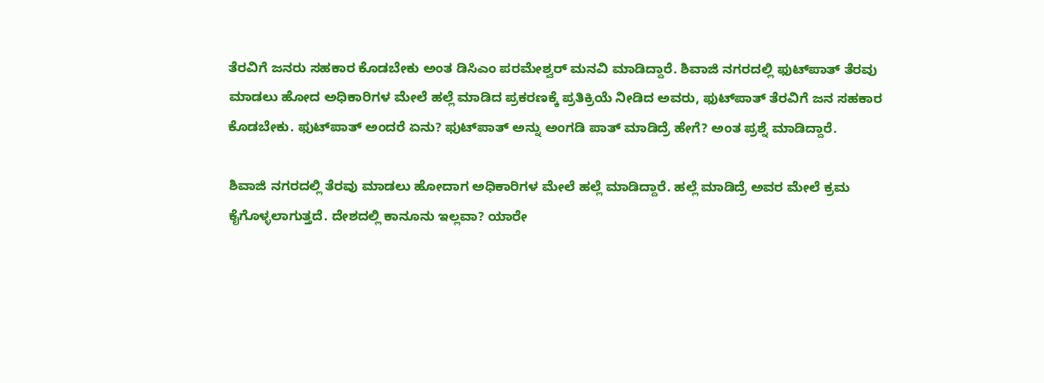ತೆರವಿಗೆ ಜನರು ಸಹಕಾರ ಕೊಡಬೇಕು ಅಂತ ಡಿಸಿಎಂ ಪರಮೇಶ್ವರ್ ಮನವಿ ಮಾಡಿದ್ದಾರೆ. ಶಿವಾಜಿ ನಗರದಲ್ಲಿ ಫುಟ್‌ಪಾತ್ ತೆರವು ಮಾಡಲು ಹೋದ ಅಧಿಕಾರಿಗಳ ಮೇಲೆ ಹಲ್ಲೆ ಮಾಡಿದ ಪ್ರಕರಣಕ್ಕೆ ಪ್ರತಿಕ್ರಿಯೆ ನೀಡಿದ ಅವರು, ಫುಟ್‌ಪಾತ್ ತೆರವಿಗೆ ಜನ ಸಹಕಾರ ಕೊಡಬೇಕು. ಫುಟ್‌ಪಾತ್ ಅಂದರೆ ಏನು? ಫುಟ್‌ಪಾತ್ ಅನ್ನು ಅಂಗಡಿ ಪಾತ್ ಮಾಡಿದ್ರೆ ಹೇಗೆ? ಅಂತ ಪ್ರಶ್ನೆ ಮಾಡಿದ್ದಾರೆ.

ಶಿವಾಜಿ ನಗರದಲ್ಲಿ ತೆರವು ಮಾಡಲು ಹೋದಾಗ ಅಧಿಕಾರಿಗಳ ಮೇಲೆ ಹಲ್ಲೆ ಮಾಡಿದ್ದಾರೆ. ಹಲ್ಲೆ ಮಾಡಿದ್ರೆ ಅವರ ಮೇಲೆ ಕ್ರಮ ಕೈಗೊಳ್ಳಲಾಗುತ್ತದೆ. ದೇಶದಲ್ಲಿ ಕಾನೂನು ಇಲ್ಲವಾ? ಯಾರೇ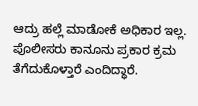ಆದ್ರು ಹಲ್ಲೆ ಮಾಡೋಕೆ ಅಧಿಕಾರ ಇಲ್ಲ. ಪೊಲೀಸರು ಕಾನೂನು ಪ್ರಕಾರ ಕ್ರಮ ತೆಗೆದುಕೊಳ್ತಾರೆ ಎಂದಿದ್ಧಾರೆ.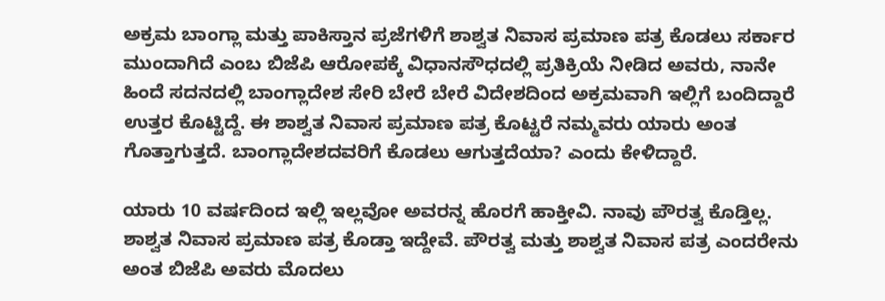ಅಕ್ರಮ ಬಾಂಗ್ಲಾ ಮತ್ತು ಪಾಕಿಸ್ತಾನ ಪ್ರಜೆಗಳಿಗೆ ಶಾಶ್ವತ ನಿವಾಸ ಪ್ರಮಾಣ ಪತ್ರ ಕೊಡಲು ಸರ್ಕಾರ ಮುಂದಾಗಿದೆ ಎಂಬ ಬಿಜೆಪಿ ಆರೋಪಕ್ಕೆ ವಿಧಾನಸೌಧದಲ್ಲಿ ಪ್ರತಿಕ್ರಿಯೆ ನೀಡಿದ ಅವರು, ನಾನೇ ಹಿಂದೆ ಸದನದಲ್ಲಿ ಬಾಂಗ್ಲಾದೇಶ ಸೇರಿ ಬೇರೆ ಬೇರೆ ವಿದೇಶದಿಂದ ಅಕ್ರಮವಾಗಿ ಇಲ್ಲಿಗೆ ಬಂದಿದ್ದಾರೆ ಉತ್ತರ ಕೊಟ್ಟಿದ್ದೆ. ಈ ಶಾಶ್ವತ ನಿವಾಸ ಪ್ರಮಾಣ ಪತ್ರ ಕೊಟ್ಟರೆ ನಮ್ಮವರು ಯಾರು ಅಂತ ಗೊತ್ತಾಗುತ್ತದೆ. ಬಾಂಗ್ಲಾದೇಶದವರಿಗೆ ಕೊಡಲು ಆಗುತ್ತದೆಯಾ? ಎಂದು ಕೇಳಿದ್ದಾರೆ.

ಯಾರು 10 ವರ್ಷದಿಂದ ಇಲ್ಲಿ ಇಲ್ಲವೋ ಅವರನ್ನ ಹೊರಗೆ ಹಾಕ್ತೀವಿ. ನಾವು ಪೌರತ್ವ ಕೊಡ್ತಿಲ್ಲ. ಶಾಶ್ವತ ನಿವಾಸ ಪ್ರಮಾಣ ಪತ್ರ ಕೊಡ್ತಾ ಇದ್ದೇವೆ. ಪೌರತ್ವ ಮತ್ತು ಶಾಶ್ವತ ನಿವಾಸ ಪತ್ರ ಎಂದರೇನು ಅಂತ ಬಿಜೆಪಿ ಅವರು ಮೊದಲು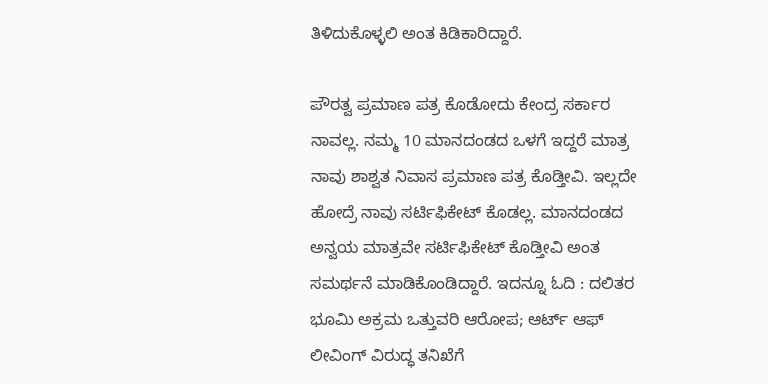ತಿಳಿದುಕೊಳ್ಳಲಿ ಅಂತ ಕಿಡಿಕಾರಿದ್ದಾರೆ.

ಪೌರತ್ವ ಪ್ರಮಾಣ ಪತ್ರ ಕೊಡೋದು ಕೇಂದ್ರ ಸರ್ಕಾರ ನಾವಲ್ಲ. ನಮ್ಮ 10 ಮಾನದಂಡದ ಒಳಗೆ ಇದ್ದರೆ ‌ಮಾತ್ರ ನಾವು ಶಾಶ್ವತ ನಿವಾಸ ಪ್ರಮಾಣ ಪತ್ರ ಕೊಡ್ತೀವಿ. ಇಲ್ಲದೇ ಹೋದ್ರೆ ನಾವು ಸರ್ಟಿಫಿಕೇಟ್ ಕೊಡಲ್ಲ. ಮಾನದಂಡದ ಅನ್ವಯ ಮಾತ್ರವೇ ಸರ್ಟಿಫಿಕೇಟ್ ಕೊಡ್ತೀವಿ ಅಂತ ಸಮರ್ಥನೆ ಮಾಡಿಕೊಂಡಿದ್ದಾರೆ. ಇದನ್ನೂ ಓದಿ : ದಲಿತರ ಭೂಮಿ ಅಕ್ರಮ ಒತ್ತುವರಿ ಆರೋಪ; ಆರ್ಟ್ ಆಫ್ ಲೀವಿಂಗ್ ವಿರುದ್ಧ ತನಿಖೆಗೆ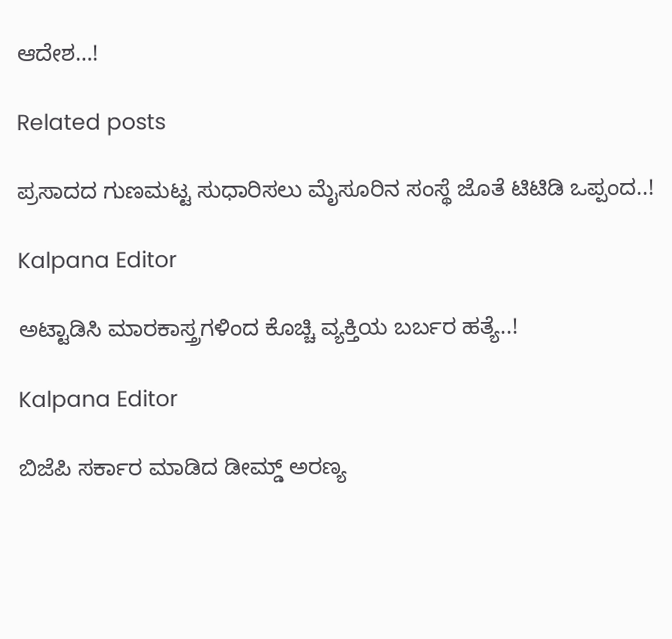ಆದೇಶ…!

Related posts

ಪ್ರಸಾದದ ಗುಣಮಟ್ಟ ಸುಧಾರಿಸಲು ಮೈಸೂರಿನ ಸಂಸ್ಥೆ ಜೊತೆ ಟಿಟಿಡಿ ಒಪ್ಪಂದ..!

Kalpana Editor

ಅಟ್ಟಾಡಿಸಿ ಮಾರಕಾಸ್ತ್ರಗಳಿಂದ ಕೊಚ್ಚಿ ವ್ಯಕ್ತಿಯ ಬರ್ಬರ ಹತ್ಯೆ..!

Kalpana Editor

ಬಿಜೆಪಿ ಸರ್ಕಾರ ಮಾಡಿದ ಡೀಮ್ಡ್ ಅರಣ್ಯ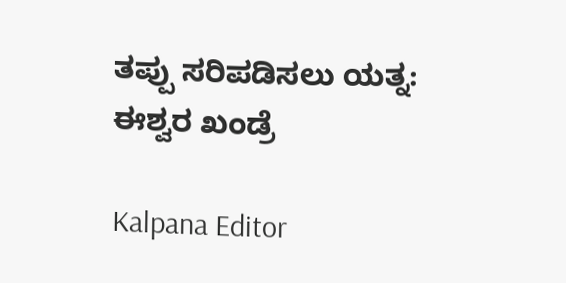ತಪ್ಪು ಸರಿಪಡಿಸಲು ಯತ್ನ: ಈಶ್ವರ ಖಂಡ್ರೆ

Kalpana Editor